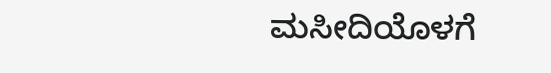ಮಸೀದಿಯೊಳಗೆ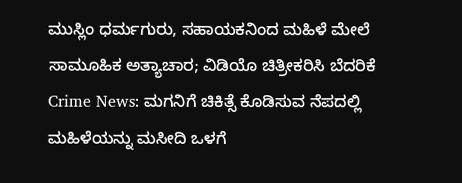ಮುಸ್ಲಿಂ ಧರ್ಮಗುರು, ಸಹಾಯಕನಿಂದ ಮಹಿಳೆ ಮೇಲೆ ಸಾಮೂಹಿಕ ಅತ್ಯಾಚಾರ; ವಿಡಿಯೊ ಚಿತ್ರೀಕರಿಸಿ ಬೆದರಿಕೆ
Crime News: ಮಗನಿಗೆ ಚಿಕಿತ್ಸೆ ಕೊಡಿಸುವ ನೆಪದಲ್ಲಿ ಮಹಿಳೆಯನ್ನು ಮಸೀದಿ ಒಳಗೆ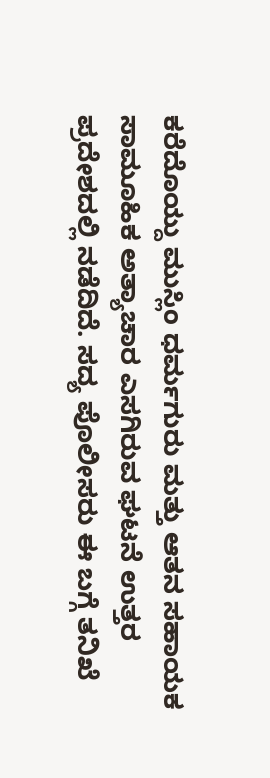ಕರೆದೊಯ್ದು ಮುಸ್ಲಿಂ ಧರ್ಮಗುರು ಮತ್ತು ಆತನ ಸಹಾಯಕ ಸಾಮೂಹಿಕ ಅತ್ಯಾಚಾರ ಎಸಗಿರುವ ಘಟನೆ ಉತ್ತರ ಪ್ರದೇಶದಲ್ಲಿ ನಡೆದಿದೆ. ಸದ್ಯ ಪೊಲೀಸರು ಈ ಬಗ್ಗೆ ತನಿಖೆ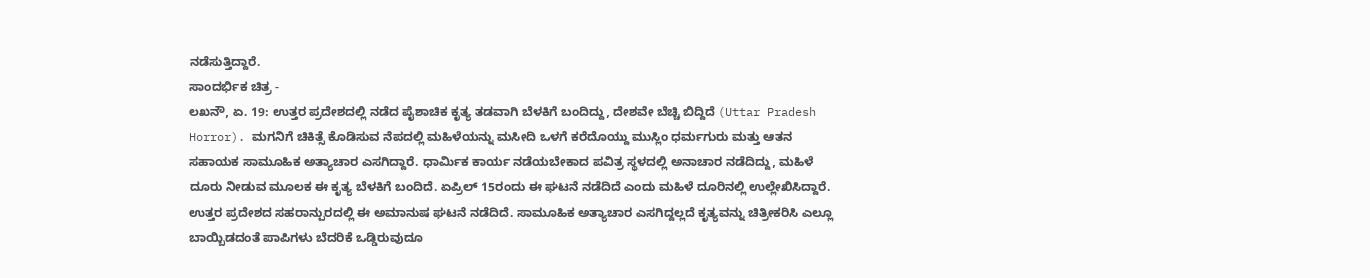ನಡೆಸುತ್ತಿದ್ದಾರೆ.
ಸಾಂದರ್ಭಿಕ ಚಿತ್ರ -
ಲಖನೌ, ಏ. 19: ಉತ್ತರ ಪ್ರದೇಶದಲ್ಲಿ ನಡೆದ ಪೈಶಾಚಿಕ ಕೃತ್ಯ ತಡವಾಗಿ ಬೆಳಕಿಗೆ ಬಂದಿದ್ದು, ದೇಶವೇ ಬೆಚ್ಚಿ ಬಿದ್ದಿದೆ (Uttar Pradesh Horror). ಮಗನಿಗೆ ಚಿಕಿತ್ಸೆ ಕೊಡಿಸುವ ನೆಪದಲ್ಲಿ ಮಹಿಳೆಯನ್ನು ಮಸೀದಿ ಒಳಗೆ ಕರೆದೊಯ್ದು ಮುಸ್ಲಿಂ ಧರ್ಮಗುರು ಮತ್ತು ಆತನ ಸಹಾಯಕ ಸಾಮೂಹಿಕ ಅತ್ಯಾಚಾರ ಎಸಗಿದ್ದಾರೆ. ಧಾರ್ಮಿಕ ಕಾರ್ಯ ನಡೆಯಬೇಕಾದ ಪವಿತ್ರ ಸ್ಥಳದಲ್ಲಿ ಅನಾಚಾರ ನಡೆದಿದ್ದು, ಮಹಿಳೆ ದೂರು ನೀಡುವ ಮೂಲಕ ಈ ಕೃತ್ಯ ಬೆಳಕಿಗೆ ಬಂದಿದೆ. ಏಪ್ರಿಲ್ 15ರಂದು ಈ ಘಟನೆ ನಡೆದಿದೆ ಎಂದು ಮಹಿಳೆ ದೂರಿನಲ್ಲಿ ಉಲ್ಲೇಖಿಸಿದ್ದಾರೆ.
ಉತ್ತರ ಪ್ರದೇಶದ ಸಹರಾನ್ಪುರದಲ್ಲಿ ಈ ಅಮಾನುಷ ಘಟನೆ ನಡೆದಿದೆ. ಸಾಮೂಹಿಕ ಅತ್ಯಾಚಾರ ಎಸಗಿದ್ದಲ್ಲದೆ ಕೃತ್ಯವನ್ನು ಚಿತ್ರೀಕರಿಸಿ ಎಲ್ಲೂ ಬಾಯ್ಬಿಡದಂತೆ ಪಾಪಿಗಳು ಬೆದರಿಕೆ ಒಡ್ಡಿರುವುದೂ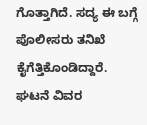ಗೊತ್ತಾಗಿದೆ. ಸದ್ಯ ಈ ಬಗ್ಗೆ ಪೊಲೀಸರು ತನಿಖೆ ಕೈಗೆತ್ತಿಕೊಂಡಿದ್ದಾರೆ.
ಘಟನೆ ವಿವರ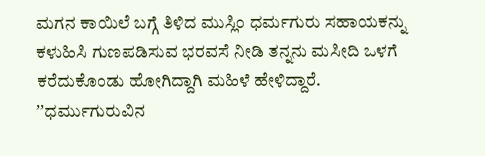ಮಗನ ಕಾಯಿಲೆ ಬಗ್ಗೆ ತಿಳಿದ ಮುಸ್ಲಿಂ ಧರ್ಮಗುರು ಸಹಾಯಕನ್ನು ಕಳುಹಿಸಿ ಗುಣಪಡಿಸುವ ಭರವಸೆ ನೀಡಿ ತನ್ನನು ಮಸೀದಿ ಒಳಗೆ ಕರೆದುಕೊಂಡು ಹೋಗಿದ್ದಾಗಿ ಮಹಿಳೆ ಹೇಳಿದ್ದಾರೆ. ʼʼಧರ್ಮುಗುರುವಿನ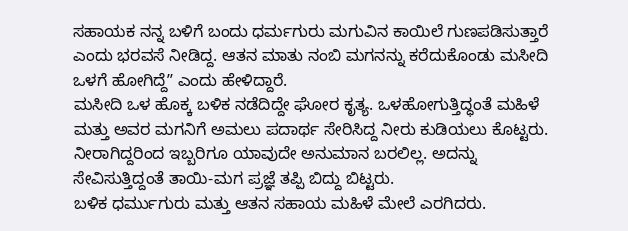ಸಹಾಯಕ ನನ್ನ ಬಳಿಗೆ ಬಂದು ಧರ್ಮಗುರು ಮಗುವಿನ ಕಾಯಿಲೆ ಗುಣಪಡಿಸುತ್ತಾರೆ ಎಂದು ಭರವಸೆ ನೀಡಿದ್ದ. ಆತನ ಮಾತು ನಂಬಿ ಮಗನನ್ನು ಕರೆದುಕೊಂಡು ಮಸೀದಿ ಒಳಗೆ ಹೋಗಿದ್ದೆʼʼ ಎಂದು ಹೇಳಿದ್ದಾರೆ.
ಮಸೀದಿ ಒಳ ಹೊಕ್ಕ ಬಳಿಕ ನಡೆದಿದ್ದೇ ಘೋರ ಕೃತ್ಯ. ಒಳಹೋಗುತ್ತಿದ್ಧಂತೆ ಮಹಿಳೆ ಮತ್ತು ಅವರ ಮಗನಿಗೆ ಅಮಲು ಪದಾರ್ಥ ಸೇರಿಸಿದ್ದ ನೀರು ಕುಡಿಯಲು ಕೊಟ್ಟರು. ನೀರಾಗಿದ್ದರಿಂದ ಇಬ್ಬರಿಗೂ ಯಾವುದೇ ಅನುಮಾನ ಬರಲಿಲ್ಲ. ಅದನ್ನು ಸೇವಿಸುತ್ತಿದ್ದಂತೆ ತಾಯಿ-ಮಗ ಪ್ರಜ್ಞೆ ತಪ್ಪಿ ಬಿದ್ದು ಬಿಟ್ಟರು.
ಬಳಿಕ ಧರ್ಮುಗುರು ಮತ್ತು ಆತನ ಸಹಾಯ ಮಹಿಳೆ ಮೇಲೆ ಎರಗಿದರು.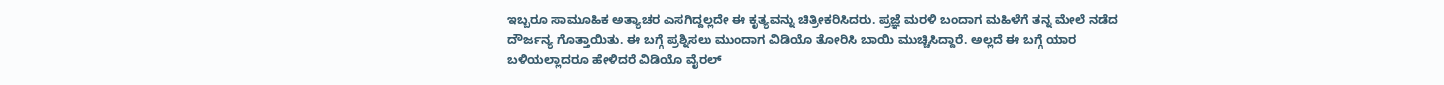ಇಬ್ಬರೂ ಸಾಮೂಹಿಕ ಅತ್ಯಾಚರ ಎಸಗಿದ್ದಲ್ಲದೇ ಈ ಕೃತ್ಯವನ್ನು ಚಿತ್ರೀಕರಿಸಿದರು. ಪ್ರಜ್ಞೆ ಮರಳಿ ಬಂದಾಗ ಮಹಿಳೆಗೆ ತನ್ನ ಮೇಲೆ ನಡೆದ ದೌರ್ಜನ್ಯ ಗೊತ್ತಾಯಿತು. ಈ ಬಗ್ಗೆ ಪ್ರಶ್ನಿಸಲು ಮುಂದಾಗ ವಿಡಿಯೊ ತೋರಿಸಿ ಬಾಯಿ ಮುಚ್ಚಿಸಿದ್ದಾರೆ. ಅಲ್ಲದೆ ಈ ಬಗ್ಗೆ ಯಾರ ಬಳಿಯಲ್ಲಾದರೂ ಹೇಳಿದರೆ ವಿಡಿಯೊ ವೈರಲ್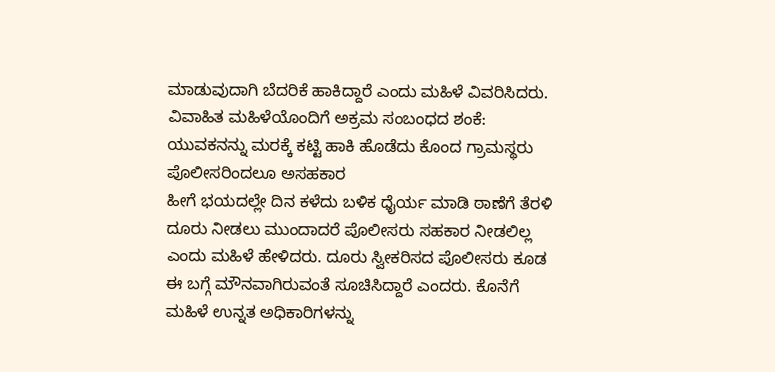ಮಾಡುವುದಾಗಿ ಬೆದರಿಕೆ ಹಾಕಿದ್ದಾರೆ ಎಂದು ಮಹಿಳೆ ವಿವರಿಸಿದರು.
ವಿವಾಹಿತ ಮಹಿಳೆಯೊಂದಿಗೆ ಅಕ್ರಮ ಸಂಬಂಧದ ಶಂಕೆ: ಯುವಕನನ್ನು ಮರಕ್ಕೆ ಕಟ್ಟಿ ಹಾಕಿ ಹೊಡೆದು ಕೊಂದ ಗ್ರಾಮಸ್ಥರು
ಪೊಲೀಸರಿಂದಲೂ ಅಸಹಕಾರ
ಹೀಗೆ ಭಯದಲ್ಲೇ ದಿನ ಕಳೆದು ಬಳಿಕ ಧೈರ್ಯ ಮಾಡಿ ಠಾಣೆಗೆ ತೆರಳಿ ದೂರು ನೀಡಲು ಮುಂದಾದರೆ ಪೊಲೀಸರು ಸಹಕಾರ ನೀಡಲಿಲ್ಲ ಎಂದು ಮಹಿಳೆ ಹೇಳಿದರು. ದೂರು ಸ್ವೀಕರಿಸದ ಪೊಲೀಸರು ಕೂಡ ಈ ಬಗ್ಗೆ ಮೌನವಾಗಿರುವಂತೆ ಸೂಚಿಸಿದ್ದಾರೆ ಎಂದರು. ಕೊನೆಗೆ ಮಹಿಳೆ ಉನ್ನತ ಅಧಿಕಾರಿಗಳನ್ನು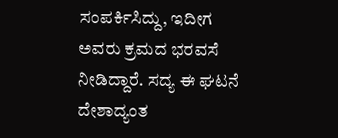ಸಂಪರ್ಕಿಸಿದ್ದು, ಇದೀಗ ಅವರು ಕ್ರಮದ ಭರವಸೆ ನೀಡಿದ್ದಾರೆ. ಸದ್ಯ ಈ ಘಟನೆ ದೇಶಾದ್ಯಂತ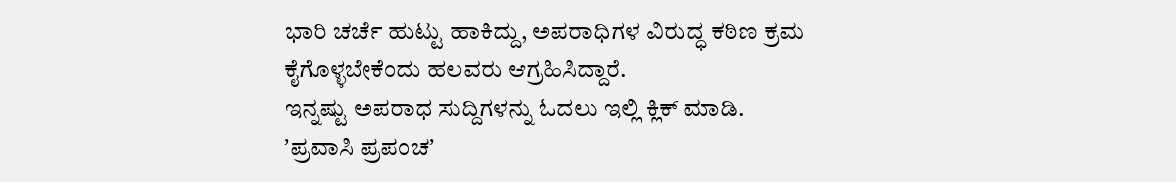ಭಾರಿ ಚರ್ಚೆ ಹುಟ್ಟು ಹಾಕಿದ್ದು, ಅಪರಾಧಿಗಳ ವಿರುದ್ಧ ಕಠಿಣ ಕ್ರಮ ಕೈಗೊಳ್ಳಬೇಕೆಂದು ಹಲವರು ಆಗ್ರಹಿಸಿದ್ದಾರೆ.
ಇನ್ನಷ್ಟು ಅಪರಾಧ ಸುದ್ದಿಗಳನ್ನು ಓದಲು ಇಲ್ಲಿ ಕ್ಲಿಕ್ ಮಾಡಿ.
ʼಪ್ರವಾಸಿ ಪ್ರಪಂಚʼ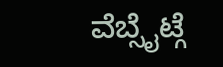ವೆಬ್ಸೈಟ್ಗೆ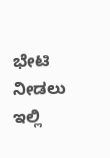ಭೇಟಿ ನೀಡಲು ಇಲ್ಲಿ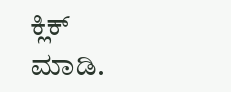ಕ್ಲಿಕ್ ಮಾಡಿ.